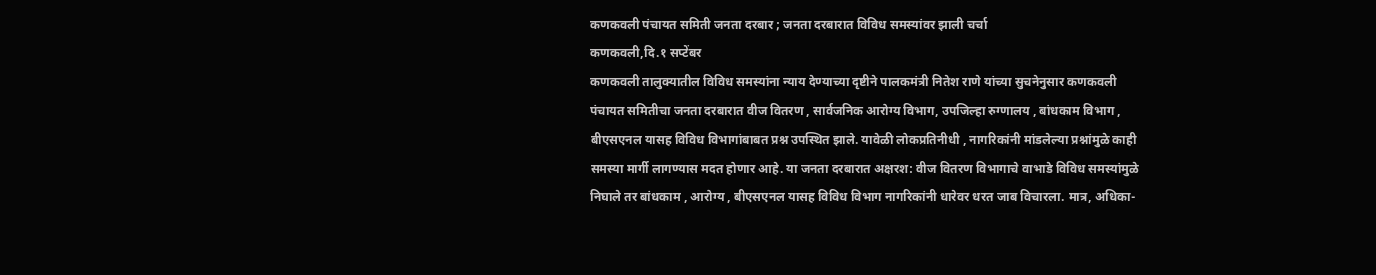कणकवली पंचायत समिती जनता दरबार ; जनता दरबारात विविध समस्यांवर झाली चर्चा
कणकवली,दि.१ सप्टेंबर
कणकवली तालुक्यातील विविध समस्यांना न्याय देण्याच्या दृष्टीने पालकमंत्री नितेश राणे यांच्या सुचनेनुसार कणकवली पंचायत समितीचा जनता दरबारात वीज वितरण , सार्वजनिक आरोग्य विभाग, उपजिल्हा रुग्णालय , बांधकाम विभाग , बीएसएनल यासह विविध विभागांबाबत प्रश्न उपस्थित झाले. यावेळी लोकप्रतिनीधी , नागरिकांनी मांडलेल्या प्रश्नांमुळे काही समस्या मार्गी लागण्यास मदत होणार आहे. या जनता दरबारात अक्षरश: वीज वितरण विभागाचे वाभाडे विविध समस्यांमुळे निघाले तर बांधकाम , आरोग्य , बीएसएनल यासह विविध विभाग नागरिकांनी धारेवर धरत जाब विचारला. मात्र, अधिका-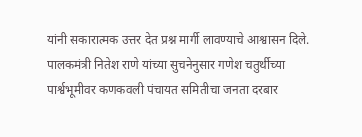यांनी सकारात्मक उत्तर देत प्रश्न मार्गी लावण्याचे आश्वासन दिले.
पालकमंत्री नितेश राणे यांच्या सुचनेनुसार गणेश चतुर्थीच्या पार्श्वभूमीवर कणकवली पंचायत समितीचा जनता दरबार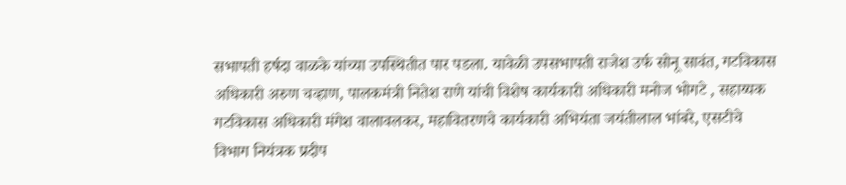सभापती हर्षदा वाळके यांच्या उपस्थितीत पार पडला. यावेळी उपसभापती राजेश उर्फ सोनू सावंत, गटविकास अधिकारी अरुण चव्हाण, पालकमंत्री नितेश राणे यांची विशेष कार्यकारी अधिकारी मनोज भोगटे , सहाय्यक गटविकास अधिकारी मंगेश वालावलकर, महावितरणचे कार्यकारी अभियंता जयंतीलाल भांबरे, एसटीचे विभाग नियंत्रक प्रदीप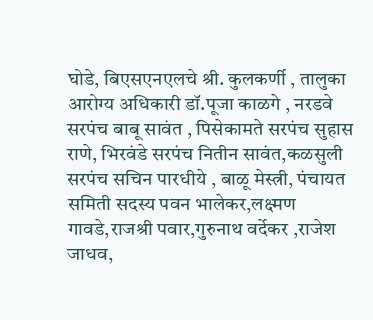घोडे, बिएसएनएलचे श्री. कुलकर्णी , तालुका आरोग्य अधिकारी डॉ.पूजा काळगे , नरडवे सरपंच बाबू सावंत , पिसेकामते सरपंच सुहास राणे, भिरवंडे सरपंच नितीन सावंत,कळसुली सरपंच सचिन पारधीये , बाळू मेस्त्री, पंचायत समिती सदस्य पवन भालेकर,लक्ष्मण गावडे,राजश्री पवार,गुरुनाथ वर्देकर ,राजेश जाधव,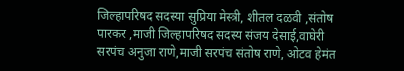जिल्हापरिषद सदस्या सुप्रिया मेस्त्री, शीतल दळवी ,संतोष पारकर ,माजी जिल्हापरिषद सदस्य संजय देसाई,वाघेरी सरपंच अनुजा राणे,माजी सरपंच संतोष राणे, ओटव हेमंत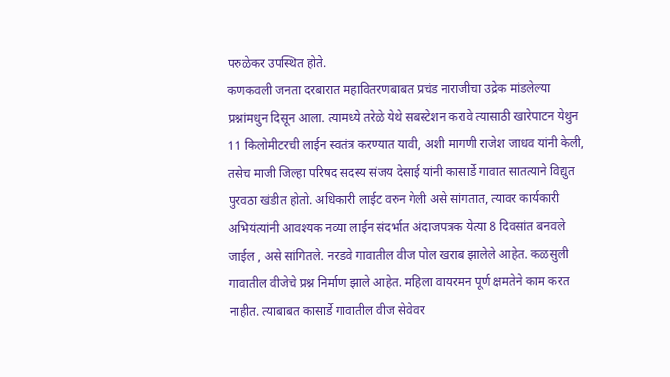परुळेकर उपस्थित होते.
कणकवली जनता दरबारात महावितरणबाबत प्रचंड नाराजीचा उद्रेक मांडलेल्या प्रश्नांमधुन दिसून आला. त्यामध्ये तरेळे येथे सबस्टेशन करावे त्यासाठी खारेपाटन येथुन 11 किलोमीटरची लाईन स्वतंत्र करण्यात यावी, अशी मागणी राजेश जाधव यांनी केली, तसेच माजी जिल्हा परिषद सदस्य संजय देसाई यांनी कासार्डे गावात सातत्याने विद्युत पुरवठा खंडीत होतो. अधिकारी लाईट वरुन गेली असे सांगतात, त्यावर कार्यकारी अभियंत्यांनी आवश्यक नव्या लाईन संदर्भात अंदाजपत्रक येत्या 8 दिवसांत बनवले जाईल , असे सांगितले. नरडवे गावातील वीज पोल खराब झालेले आहेत. कळसुली गावातील वीजेचे प्रश्न निर्माण झाले आहेत. महिला वायरमन पूर्ण क्षमतेने काम करत नाहीत. त्याबाबत कासार्डे गावातील वीज सेवेवर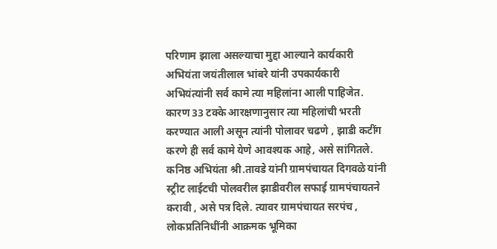परिणाम झाला असल्याचा मुद्दा आल्याने कार्यकारी अभियंता जयंतीलाल भांबरे यांनी उपकार्यकारी अभियंत्यांनी सर्व कामे त्या महिलांना आली पाहिजेत. कारण 33 टक्के आरक्षणानुसार त्या महिलांची भरती करण्यात आली असून त्यांनी पोलावर चढणे , झाडी कटींग करणे ही सर्व कामे येणे आवश्यक आहे, असे सांगितले.
कनिष्ठ अभियंता श्री.तावडे यांनी ग्रामपंचायत दिगवळे यांनी स्ट्रीट लाईटची पोलवरील झाडीवरील सफाई ग्रामपंचायतने करावी , असे पत्र दिले. त्यावर ग्रामपंचायत सरपंच , लोकप्रतिनिधींनी आक्रमक भूमिका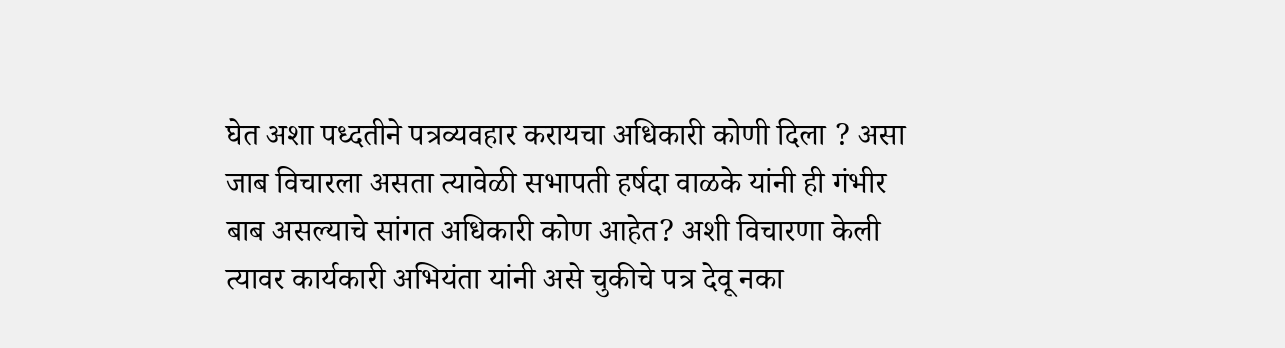घेत अशा पध्दतीने पत्रव्यवहार करायचा अधिकारी कोणी दिला ? असा जाब विचारला असता त्यावेळी सभापती हर्षदा वाळके यांनी ही गंभीर बाब असल्याचे सांगत अधिकारी कोण आहेत? अशी विचारणा केली त्यावर कार्यकारी अभियंता यांनी असे चुकीचे पत्र देवू नका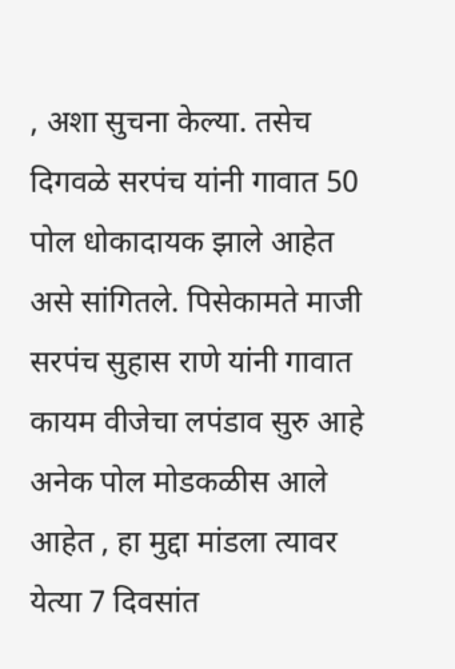, अशा सुचना केल्या. तसेच दिगवळे सरपंच यांनी गावात 50 पोल धोकादायक झाले आहेत असे सांगितले. पिसेकामते माजी सरपंच सुहास राणे यांनी गावात कायम वीजेचा लपंडाव सुरु आहे अनेक पोल मोडकळीस आले आहेत , हा मुद्दा मांडला त्यावर येत्या 7 दिवसांत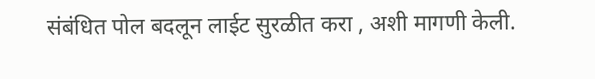संबंधित पोल बदलून लाईट सुरळीत करा , अशी मागणी केली.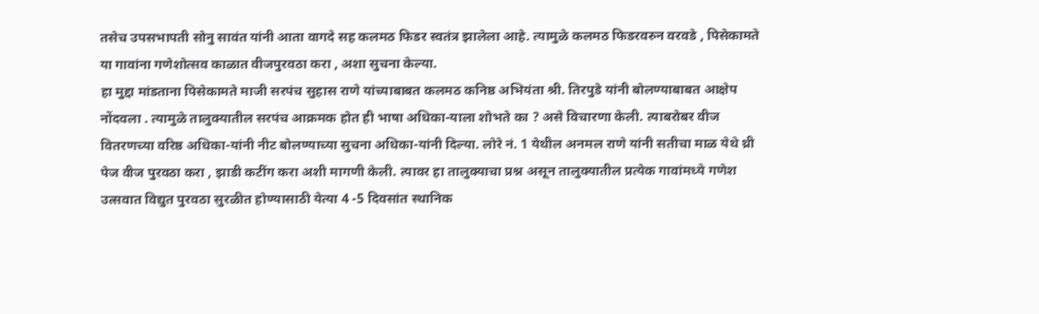तसेच उपसभापती सोनु सावंत यांनी आता वागदे सह कलमठ फिडर स्वतंत्र झालेला आहे. त्यामुळे कलमठ फिडरवरुन वरवडे , पिसेकामते या गावांना गणेशोत्सव काळात वीजपुरवठा करा , अशा सुचना केल्या.
हा मुद्दा मांडताना पिसेकामते माजी सरपंच सुहास राणे यांच्याबाबत कलमठ कनिष्ठ अभियंता श्री. तिरपुडे यांनी बोलण्याबाबत आक्षेप नोंदवला . त्यामुळे तालुक्यातील सरपंच आक्रमक होत ही भाषा अधिका-याला शोभते का ? असे विचारणा केली. त्याबरोबर वीज वितरणच्या वरिष्ठ अधिका-यांनी नीट बोलण्याच्या सुचना अधिका-यांनी दिल्या. लोरे नं. 1 येथील अनमल राणे यांनी सतीचा माळ येथे थ्री पेज वीज पुरवठा करा , झाडी कटींग करा अशी मागणी केली. त्यावर हा तालुक्याचा प्रश्न असून तालुक्यातील प्रत्येक गावांमध्ये गणेश उत्सवात विद्युत पुरवठा सुरळीत होण्यासाठी येत्या 4 -5 दिवसांत स्थानिक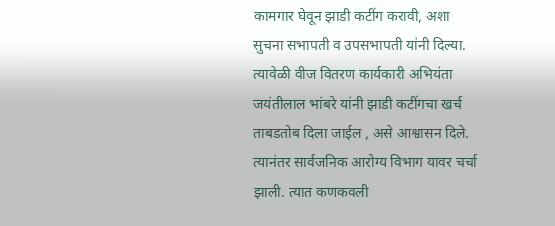कामगार घेवून झाडी कटींग करावी, अशा सुचना सभापती व उपसभापती यांनी दिल्या. त्यावेळी वीज वितरण कार्यकारी अभियंता जयंतीलाल भांबरे यांनी झाडी कटींगचा खर्च ताबडतोब दिला जाईल , असे आश्वासन दिले.
त्यानंतर सार्वजनिक आरोग्य विभाग यावर चर्चा झाली. त्यात कणकवली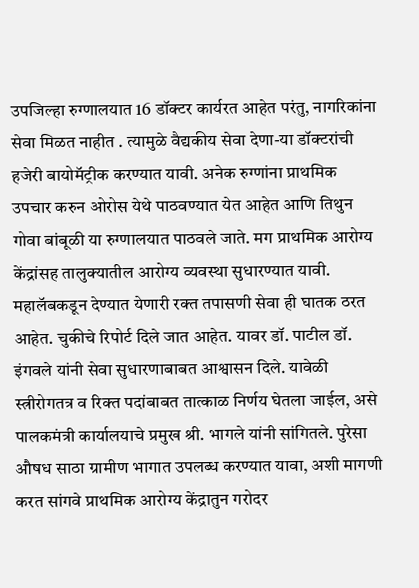उपजिल्हा रुग्णालयात 16 डॉक्टर कार्यरत आहेत परंतु, नागरिकांना सेवा मिळत नाहीत . त्यामुळे वैद्यकीय सेवा देणा-या डॉक्टरांची हजेरी बायोमॅट्रीक करण्यात यावी. अनेक रुग्णांना प्राथमिक उपचार करुन ओरोस येथे पाठवण्यात येत आहेत आणि तिथुन गोवा बांबूळी या रुग्णालयात पाठवले जाते. मग प्राथमिक आरोग्य केंद्रांसह तालुक्यातील आरोग्य व्यवस्था सुधारण्यात यावी. महालॅबकडून देण्यात येणारी रक्त तपासणी सेवा ही घातक ठरत आहेत. चुकीचे रिपोर्ट दिले जात आहेत. यावर डॉ. पाटील डॉ. इंगवले यांनी सेवा सुधारणाबाबत आश्वासन दिले. यावेळी स्त्रीरोगतत्र व रिक्त पदांबाबत तात्काळ निर्णय घेतला जाईल, असे पालकमंत्री कार्यालयाचे प्रमुख श्री. भागले यांनी सांगितले. पुरेसा औषध साठा ग्रामीण भागात उपलब्ध करण्यात यावा, अशी मागणी करत सांगवे प्राथमिक आरोग्य केंद्रातुन गरोदर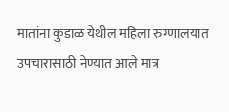मातांना कुडाळ येथील महिला रुग्णालयात उपचारासाठी नेण्यात आले मात्र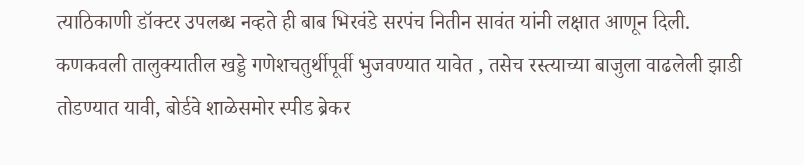त्याठिकाणी डॉक्टर उपलब्ध नव्हते ही बाब भिरवंडे सरपंच नितीन सावंत यांनी लक्षात आणून दिली.
कणकवली तालुक्यातील खड्डे गणेशचतुर्थीपूर्वी भुजवण्यात यावेत , तसेच रस्त्याच्या बाजुला वाढलेली झाडी तोडण्यात यावी, बोर्डवे शाळेसमोर स्पीड ब्रेकर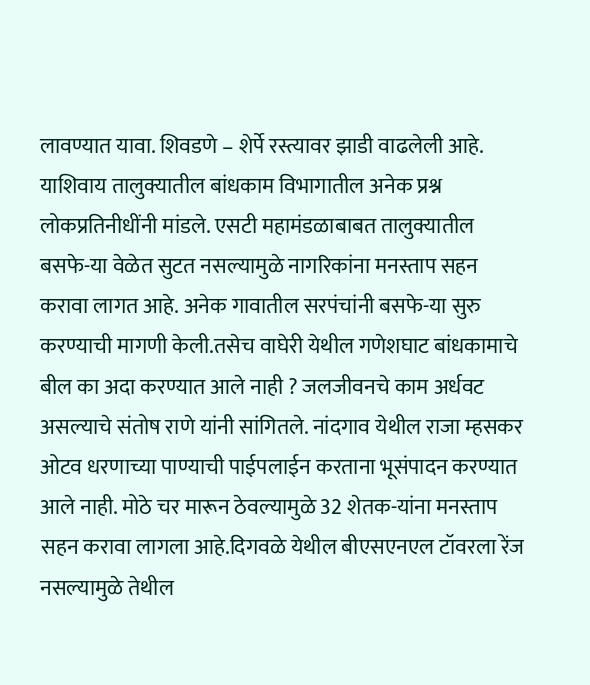लावण्यात यावा. शिवडणे – शेर्पे रस्त्यावर झाडी वाढलेली आहे. याशिवाय तालुक्यातील बांधकाम विभागातील अनेक प्रश्न लोकप्रतिनीधींनी मांडले. एसटी महामंडळाबाबत तालुक्यातील बसफे-या वेळेत सुटत नसल्यामुळे नागरिकांना मनस्ताप सहन करावा लागत आहे. अनेक गावातील सरपंचांनी बसफे-या सुरु करण्याची मागणी केली.तसेच वाघेरी येथील गणेशघाट बांधकामाचे बील का अदा करण्यात आले नाही ? जलजीवनचे काम अर्धवट असल्याचे संतोष राणे यांनी सांगितले. नांदगाव येथील राजा म्हसकर ओटव धरणाच्या पाण्याची पाईपलाईन करताना भूसंपादन करण्यात आले नाही. मोठे चर मारून ठेवल्यामुळे 32 शेतक-यांना मनस्ताप सहन करावा लागला आहे.दिगवळे येथील बीएसएनएल टॉवरला रेंज नसल्यामुळे तेथील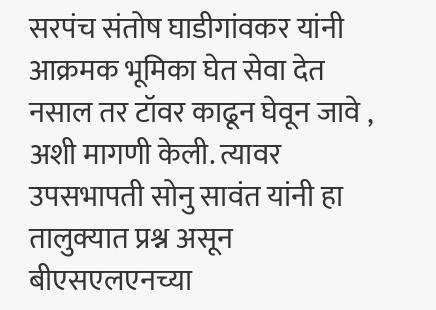सरपंच संतोष घाडीगांवकर यांनी आक्रमक भूमिका घेत सेवा देत नसाल तर टॉवर काढून घेवून जावे , अशी मागणी केली. त्यावर उपसभापती सोनु सावंत यांनी हा तालुक्यात प्रश्न असून बीएसएलएनच्या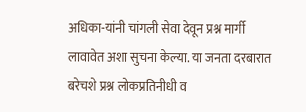अधिका-यांनी चांगली सेवा देवून प्रश्न मार्गी लावावेत अशा सुचना केल्या. या जनता दरबारात बरेचशे प्रश्न लोकप्रतिनीधी व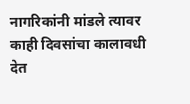नागरिकांनी मांडले त्यावर काही दिवसांचा कालावधी देत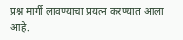प्रश्न मार्गी लावण्याचा प्रयत्न करण्यात आला आहे.